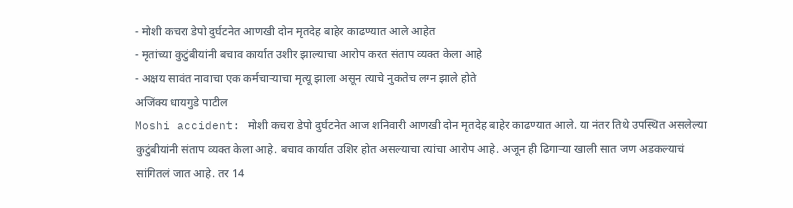- मोशी कचरा डेपो दुर्घटनेत आणखी दोन मृतदेह बाहेर काढण्यात आले आहेत
- मृतांच्या कुटुंबीयांनी बचाव कार्यात उशीर झाल्याचा आरोप करत संताप व्यक्त केला आहे
- अक्षय सावंत नावाचा एक कर्मचाऱ्याचा मृत्यू झाला असून त्याचे नुकतेच लग्न झाले होते
अजिंक्य धायगुडे पाटील
Moshi accident: मोशी कचरा डेपो दुर्घटनेत आज शनिवारी आणखी दोन मृतदेह बाहेर काढण्यात आले. या नंतर तिथे उपस्थित असलेल्या कुटुंबीयांनी संताप व्यक्त केला आहे. बचाव कार्यात उशिर होत असल्याचा त्यांचा आरोप आहे. अजून ही ढिगाऱ्या खाली सात जण अडकल्याचं सांगितलं जात आहे. तर 14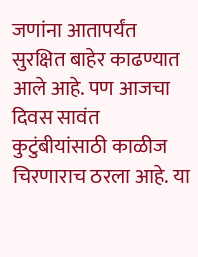जणांना आतापर्यंत सुरक्षित बाहेर काढण्यात आले आहे. पण आजचा दिवस सावंत कुटुंबीयांसाठी काळीज चिरणाराच ठरला आहे. या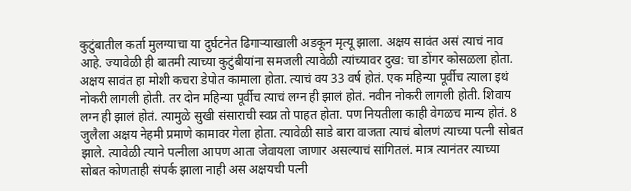कुटुंबातील कर्ता मुलग्याचा या दुर्घटनेत ढिगाऱ्याखाली अडकून मृत्यू झाला. अक्षय सावंत असं त्याचं नाव आहे. ज्यावेळी ही बातमी त्याच्या कुटुंबीयांना समजली त्यावेळी त्यांच्यावर दुख: चा डोंगर कोसळला होता.
अक्षय सावंत हा मोशी कचरा डेपोत कामाला होता. त्याचं वय 33 वर्ष होतं. एक महिन्या पूर्वीच त्याला इथं नोकरी लागली होती. तर दोन महिन्या पूर्वीच त्याचं लग्न ही झालं होतं. नवीन नोकरी लागली होती. शिवाय लग्न ही झालं होतं. त्यामुळे सुखी संसाराची स्वप्न तो पाहत होता. पण नियतीला काही वेगळच मान्य होतं. 8 जुलैला अक्षय नेहमी प्रमाणे कामावर गेला होता. त्यावेळी साडे बारा वाजता त्याचं बोलणं त्याच्या पत्नी सोबत झाले. त्यावेळी त्याने पत्नीला आपण आता जेवायला जाणार असल्याचं सांगितलं. मात्र त्यानंतर त्याच्या सोबत कोणताही संपर्क झाला नाही अस अक्षयची पत्नी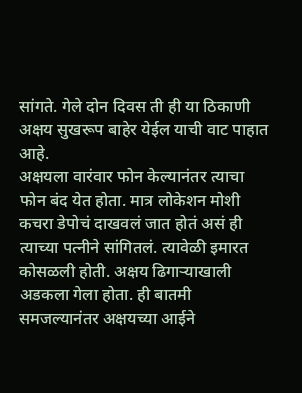सांगते. गेले दोन दिवस ती ही या ठिकाणी अक्षय सुखरूप बाहेर येईल याची वाट पाहात आहे.
अक्षयला वारंवार फोन केल्यानंतर त्याचा फोन बंद येत होता. मात्र लोकेशन मोशी कचरा डेपोचं दाखवलं जात होतं असं ही त्याच्या पत्नीने सांगितलं. त्यावेळी इमारत कोसळली होती. अक्षय ढिगाऱ्याखाली अडकला गेला होता. ही बातमी समजल्यानंतर अक्षयच्या आईने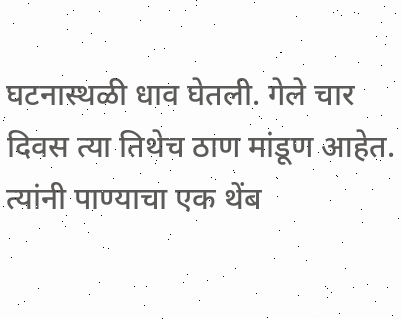घटनास्थळी धाव घेतली. गेले चार दिवस त्या तिथेच ठाण मांडूण आहेत. त्यांनी पाण्याचा एक थेंब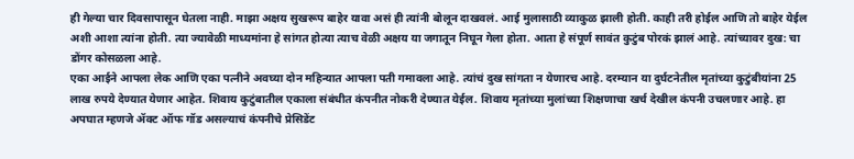ही गेल्या चार दिवसापासून घेतला नाही. माझा अक्षय सुखरूप बाहेर यावा असं ही त्यांनी बोलून दाखवलं. आई मुलासाठी व्याकुळ झाली होती. काही तरी होईल आणि तो बाहेर येईल अशी आशा त्यांना होती. त्या ज्यावेळी माध्यमांना हे सांगत होत्या त्याच वेळी अक्षय या जगातून निघून गेला होता. आता हे संपूर्ण सावंत कुटुंब पोरकं झालं आहे. त्यांच्यावर दुख: चा डोंगर कोसळला आहे.
एका आईने आपला लेक आणि एका पत्नीने अवघ्या दोन महिन्यात आपला पती गमावला आहे. त्यांचं दुख सांगता न येणारच आहे. दरम्यान या दुर्घटनेतील मृतांच्या कुटुंबीयांना 25 लाख रुपये देण्यात येणार आहेत. शिवाय कुटुंबातील एकाला संबंधीत कंपनीत नोकरी देण्यात येईल. शिवाय मृतांच्या मुलांच्या शिक्षणाचा खर्च देखील कंपनी उचलणार आहे. हा अपघात म्हणजे ॲक्ट ऑफ गॉड असल्याचं कंपनीचे प्रेसिडेंट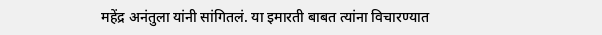महेंद्र अनंतुला यांनी सांगितलं. या इमारती बाबत त्यांना विचारण्यात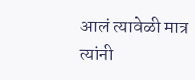आलं त्यावेळी मात्र त्यांनी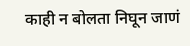काही न बोलता निघून जाणं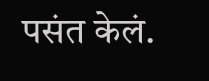पसंत केलं.